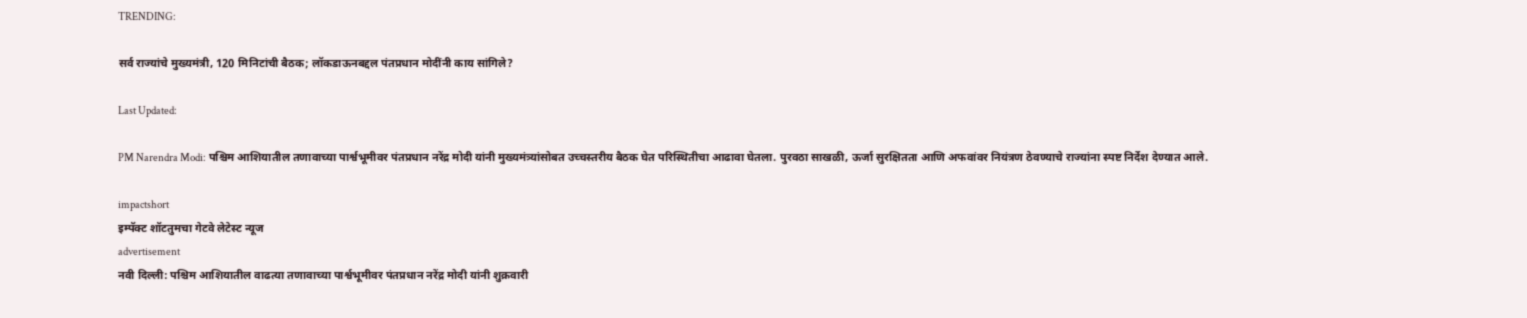TRENDING:

सर्व राज्यांचे मुख्यमंत्री, 120 मिनिटांची बैठक; लॉकडाऊनबद्दल पंतप्रधान मोदींनी काय सांगिले?

Last Updated:

PM Narendra Modi: पश्चिम आशियातील तणावाच्या पार्श्वभूमीवर पंतप्रधान नरेंद्र मोदी यांनी मुख्यमंत्र्यांसोबत उच्चस्तरीय बैठक घेत परिस्थितीचा आढावा घेतला. पुरवठा साखळी, ऊर्जा सुरक्षितता आणि अफवांवर नियंत्रण ठेवण्याचे राज्यांना स्पष्ट निर्देश देण्यात आले.

impactshort
इम्पॅक्ट शॉटतुमचा गेटवे लेटेस्ट न्यूज
advertisement
नवी दिल्ली: पश्चिम आशियातील वाढत्या तणावाच्या पार्श्वभूमीवर पंतप्रधान नरेंद्र मोदी यांनी शुक्रवारी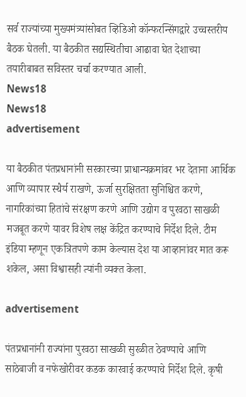सर्व राज्यांच्या मुख्यमंत्र्यांसोबत व्हिडिओ कॉन्फरन्सिंगद्वारे उच्चस्तरीय बैठक घेतली. या बैठकीत सद्यस्थितीचा आढावा घेत देशाच्या तयारीबाबत सविस्तर चर्चा करण्यात आली.
News18
News18
advertisement

या बैठकीत पंतप्रधानांनी सरकारच्या प्राधान्यक्रमांवर भर देताना आर्थिक आणि व्यापार स्थैर्य राखणे, ऊर्जा सुरक्षितता सुनिश्चित करणे, नागरिकांच्या हितांचे संरक्षण करणे आणि उद्योग व पुरवठा साखळी मजबूत करणे यावर विशेष लक्ष केंद्रित करण्याचे निर्देश दिले. टीम इंडिया म्हणून एकत्रितपणे काम केल्यास देश या आव्हानांवर मात करू शकेल, असा विश्वासही त्यांनी व्यक्त केला.

advertisement

पंतप्रधानांनी राज्यांना पुरवठा साखळी सुरळीत ठेवण्याचे आणि साठेबाजी व नफेखोरीवर कडक कारवाई करण्याचे निर्देश दिले. कृषी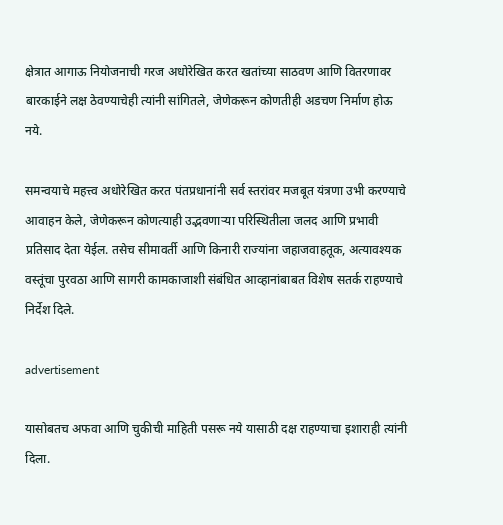क्षेत्रात आगाऊ नियोजनाची गरज अधोरेखित करत खतांच्या साठवण आणि वितरणावर बारकाईने लक्ष ठेवण्याचेही त्यांनी सांगितले, जेणेकरून कोणतीही अडचण निर्माण होऊ नये.

समन्वयाचे महत्त्व अधोरेखित करत पंतप्रधानांनी सर्व स्तरांवर मजबूत यंत्रणा उभी करण्याचे आवाहन केले, जेणेकरून कोणत्याही उद्भवणाऱ्या परिस्थितीला जलद आणि प्रभावी प्रतिसाद देता येईल. तसेच सीमावर्ती आणि किनारी राज्यांना जहाजवाहतूक, अत्यावश्यक वस्तूंचा पुरवठा आणि सागरी कामकाजाशी संबंधित आव्हानांबाबत विशेष सतर्क राहण्याचे निर्देश दिले.

advertisement

यासोबतच अफवा आणि चुकीची माहिती पसरू नये यासाठी दक्ष राहण्याचा इशाराही त्यांनी दिला.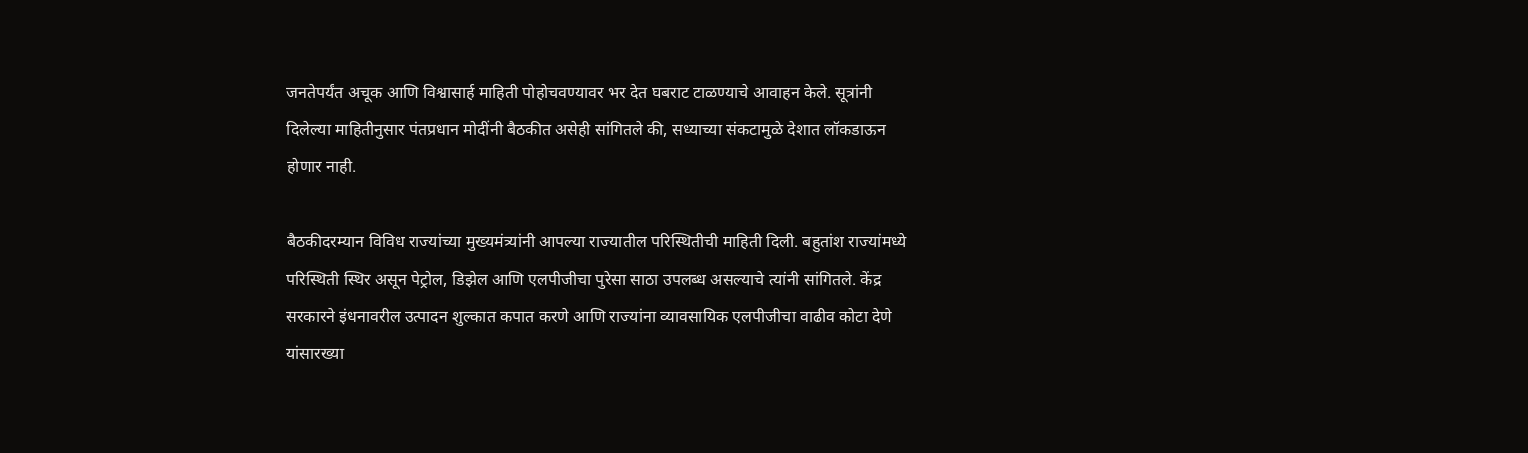जनतेपर्यंत अचूक आणि विश्वासार्ह माहिती पोहोचवण्यावर भर देत घबराट टाळण्याचे आवाहन केले. सूत्रांनी दिलेल्या माहितीनुसार पंतप्रधान मोदींनी बैठकीत असेही सांगितले की, सध्याच्या संकटामुळे देशात लॉकडाऊन होणार नाही.

बैठकीदरम्यान विविध राज्यांच्या मुख्यमंत्र्यांनी आपल्या राज्यातील परिस्थितीची माहिती दिली. बहुतांश राज्यांमध्ये परिस्थिती स्थिर असून पेट्रोल, डिझेल आणि एलपीजीचा पुरेसा साठा उपलब्ध असल्याचे त्यांनी सांगितले. केंद्र सरकारने इंधनावरील उत्पादन शुल्कात कपात करणे आणि राज्यांना व्यावसायिक एलपीजीचा वाढीव कोटा देणे यांसारख्या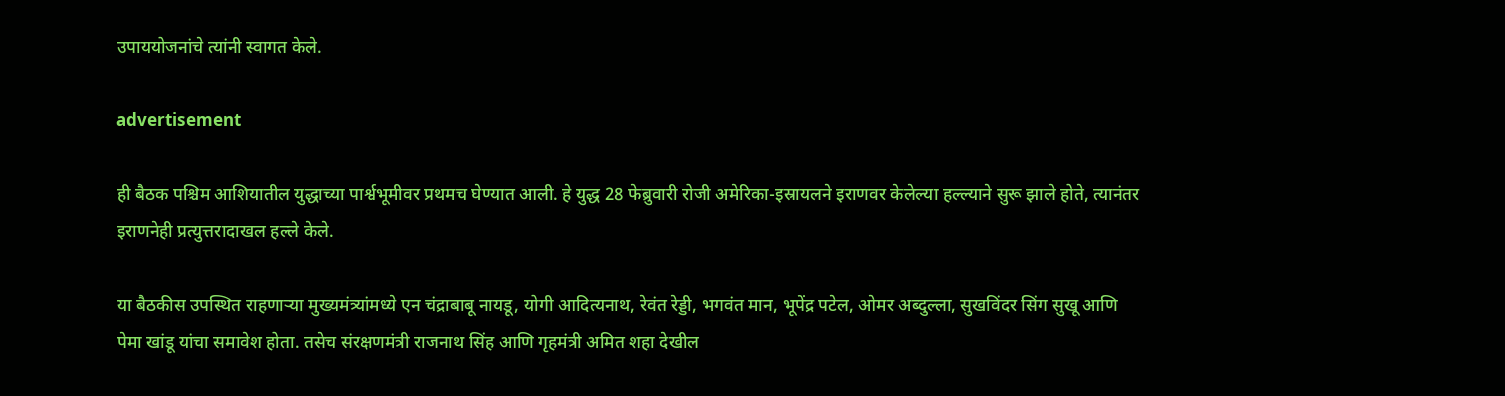उपाययोजनांचे त्यांनी स्वागत केले.

advertisement

ही बैठक पश्चिम आशियातील युद्धाच्या पार्श्वभूमीवर प्रथमच घेण्यात आली. हे युद्ध 28 फेब्रुवारी रोजी अमेरिका-इस्रायलने इराणवर केलेल्या हल्ल्याने सुरू झाले होते, त्यानंतर इराणनेही प्रत्युत्तरादाखल हल्ले केले.

या बैठकीस उपस्थित राहणाऱ्या मुख्यमंत्र्यांमध्ये एन चंद्राबाबू नायडू, योगी आदित्यनाथ, रेवंत रेड्डी, भगवंत मान, भूपेंद्र पटेल, ओमर अब्दुल्ला, सुखविंदर सिंग सुखू आणि पेमा खांडू यांचा समावेश होता. तसेच संरक्षणमंत्री राजनाथ सिंह आणि गृहमंत्री अमित शहा देखील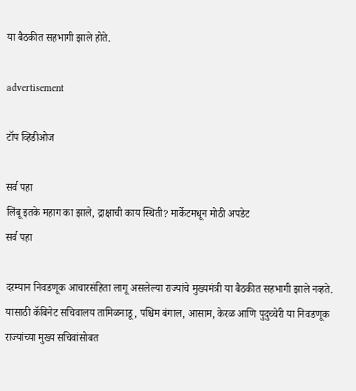या बैठकीत सहभागी झाले होते.

advertisement

टॉप व्हिडीओज

सर्व पहा
लिंबू इतके महाग का झाले, द्राक्षाची काय स्थिती? मार्केटमधून मोठी अपडेट
सर्व पहा

दरम्यान निवडणूक आचारसंहिता लागू असलेल्या राज्यांचे मुख्यमंत्री या बैठकीत सहभागी झाले नव्हते. यासाठी कॅबिनेट सचिवालय तामिळनाडू, पश्चिम बंगाल, आसाम, केरळ आणि पुदुच्चेरी या निवडणूक राज्यांच्या मुख्य सचिवांसोबत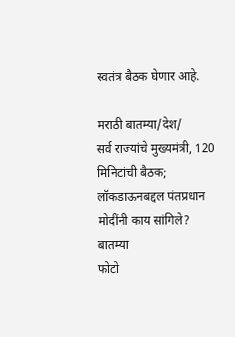स्वतंत्र बैठक घेणार आहे.

मराठी बातम्या/देश/
सर्व राज्यांचे मुख्यमंत्री, 120 मिनिटांची बैठक; लॉकडाऊनबद्दल पंतप्रधान मोदींनी काय सांगिले?
बातम्या
फोटो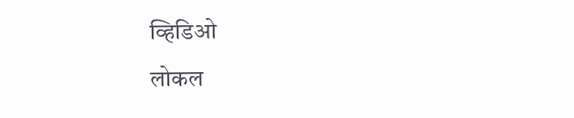व्हिडिओ
लोकल